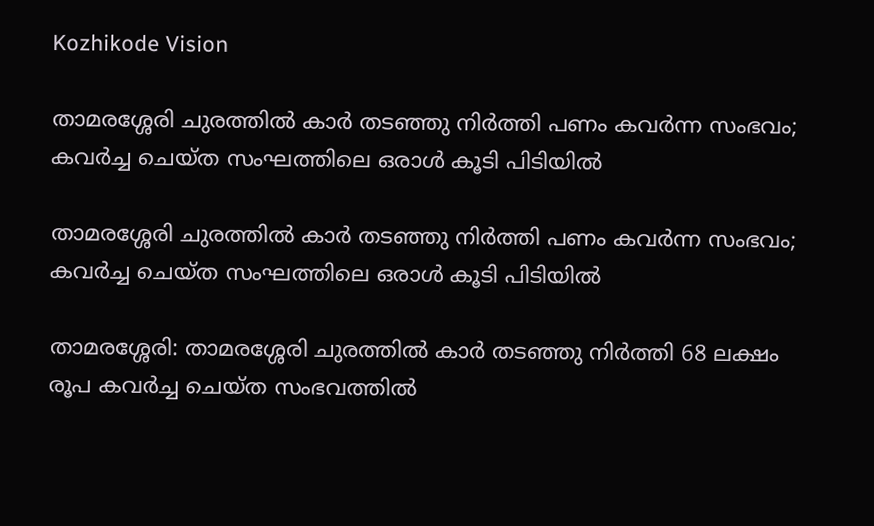Kozhikode Vision

താമരശ്ശേരി ചുരത്തില്‍ കാര്‍ തടഞ്ഞു നിര്‍ത്തി പണം കവര്‍ന്ന സംഭവം; കവര്‍ച്ച ചെയ്ത സംഘത്തിലെ ഒരാള്‍ കൂടി പിടിയില്‍

താമരശ്ശേരി ചുരത്തില്‍ കാര്‍ തടഞ്ഞു നിര്‍ത്തി പണം കവര്‍ന്ന സംഭവം; കവര്‍ച്ച ചെയ്ത സംഘത്തിലെ ഒരാള്‍ കൂടി പിടിയില്‍

താമരശ്ശേരി: താമരശ്ശേരി ചുരത്തില്‍ കാര്‍ തടഞ്ഞു നിര്‍ത്തി 68 ലക്ഷം രൂപ കവര്‍ച്ച ചെയ്ത സംഭവത്തില്‍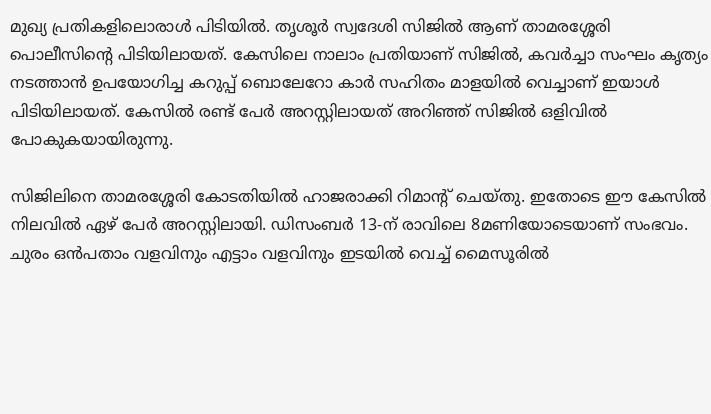മുഖ്യ പ്രതികളിലൊരാള്‍ പിടിയില്‍. തൃശൂര്‍ സ്വദേശി സിജില്‍ ആണ് താമരശ്ശേരി പൊലീസിന്റെ പിടിയിലായത്. കേസിലെ നാലാം പ്രതിയാണ് സിജില്‍, കവര്‍ച്ചാ സംഘം കൃത്യം നടത്താന്‍ ഉപയോഗിച്ച കറുപ്പ് ബൊലേറോ കാര്‍ സഹിതം മാളയില്‍ വെച്ചാണ് ഇയാള്‍ പിടിയിലായത്. കേസില്‍ രണ്ട് പേര്‍ അറസ്റ്റിലായത് അറിഞ്ഞ് സിജില്‍ ഒളിവില്‍ പോകുകയായിരുന്നു.

സിജിലിനെ താമരശ്ശേരി കോടതിയില്‍ ഹാജരാക്കി റിമാന്റ് ചെയ്തു. ഇതോടെ ഈ കേസില്‍ നിലവില്‍ ഏഴ് പേര്‍ അറസ്റ്റിലായി. ഡിസംബര്‍ 13-ന് രാവിലെ 8മണിയോടെയാണ് സംഭവം. ചുരം ഒന്‍പതാം വളവിനും എട്ടാം വളവിനും ഇടയില്‍ വെച്ച് മൈസൂരില്‍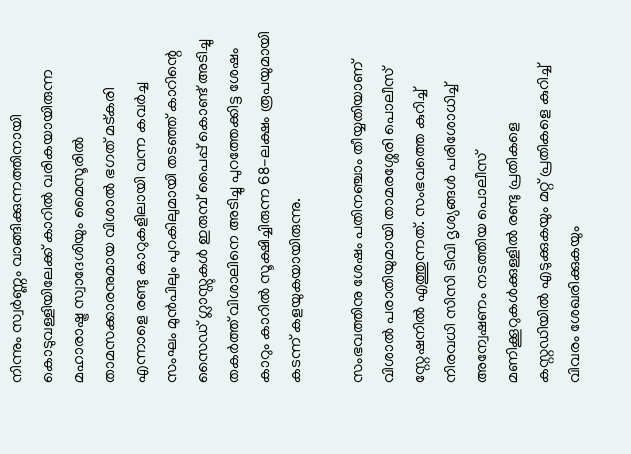നിന്നും സ്വര്‍ണ്ണം വാങ്ങിക്കുന്നത്തിനായി കൊടുവള്ളിയിലേക്ക് കാറില്‍ വരികയായിരുന്ന മഹാരാഷ്ട്ര സ്വാദേശിയും മൈസൂരില്‍ താമസക്കാരനുമായ വിശാല്‍ ഭഗത് മട്കരി എന്നാളെ രണ്ടു കാറുകളിലായി വന്ന കവര്‍ച്ച സംഘം മുന്‍പിലും പുറകിലുമായി തടഞ്ഞ് കാറിന്റെ സൈഡ് ഗ്ലാസ്സുകള്‍ ഇരുമ്പ് പൈപ്പ് കൊണ്ട് അടിച്ചു തകര്‍ത്ത് വിശാലിനെ അടിച്ചു പുറത്തേക്കിട്ട ശേഷം കാറും കാറില്‍ സൂക്ഷിച്ചിരുന്ന 68-ലക്ഷം രൂപയുമായി കടന്ന് കളയുകയായിരുന്നു.

സംഭവത്തിനു ശേഷം പതിനഞ്ചാം തീയ്യതിയാണ് വിശാല്‍ പരാതിയുമായി താമരശ്ശേരി പൊലീസ് സ്റ്റേഷനില്‍ എത്തുന്നത്. സംഭവത്തെ കുറിച്ച് നിരവധി സിസി ടിവി ദൃശ്യങ്ങള്‍ പരിശോധിച്ച് അന്വേഷണം നടത്തിയ പൊലീസ് മണിക്കൂറുകള്‍ക്കുള്ളില്‍ രണ്ടു പ്രതികളെ കസ്റ്റഡിയില്‍ എടുക്കുകയും മറ്റ് പ്രതികളെ കുറിച്ച് വിവരം ശേഖരിക്കുകയും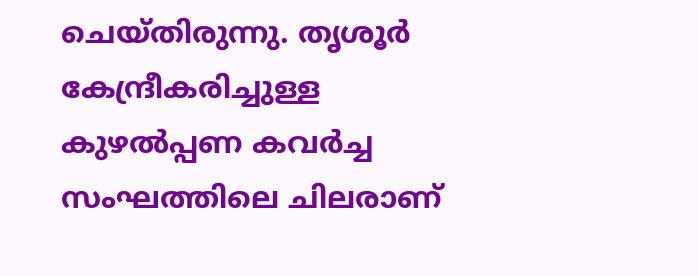ചെയ്തിരുന്നു. തൃശൂര്‍ കേന്ദ്രീകരിച്ചുള്ള കുഴല്‍പ്പണ കവര്‍ച്ച സംഘത്തിലെ ചിലരാണ്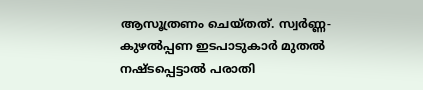ആസൂത്രണം ചെയ്തത്. സ്വര്‍ണ്ണ-കുഴല്‍പ്പണ ഇടപാടുകാര്‍ മുതല്‍ നഷ്ടപ്പെട്ടാല്‍ പരാതി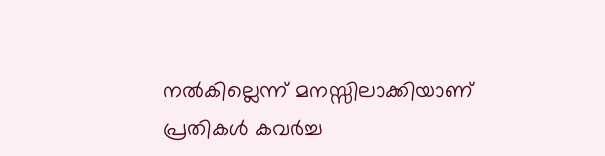നല്‍കില്ലെന്ന് മനസ്സിലാക്കിയാണ് പ്രതികള്‍ കവര്‍ച്ച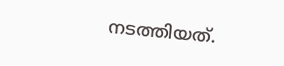നടത്തിയത്.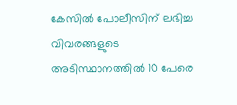കേസില്‍ പോലീസിന് ലഭിച്ച വിവരങ്ങളുടെ അടിസ്ഥാനത്തില്‍ 10 പേരെ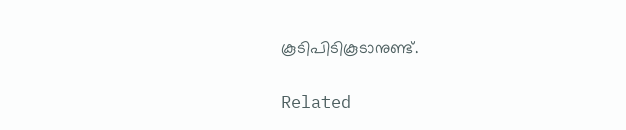കൂടിപിടികൂടാനുണ്ട്.

Related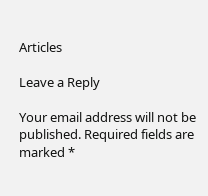Articles

Leave a Reply

Your email address will not be published. Required fields are marked *